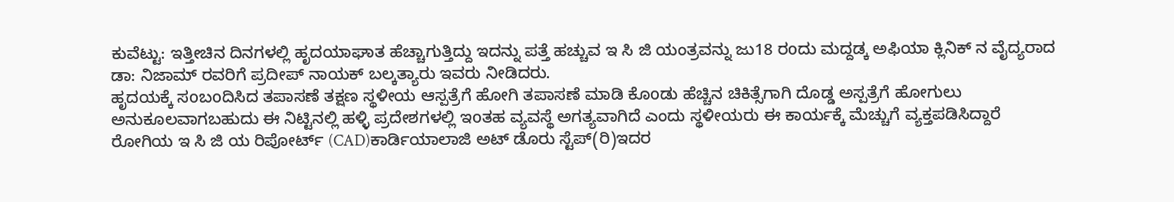ಕುವೆಟ್ಟು: ಇತ್ತೀಚಿನ ದಿನಗಳಲ್ಲಿ ಹೃದಯಾಘಾತ ಹೆಚ್ಚಾಗುತ್ತಿದ್ದು ಇದನ್ನು ಪತ್ತೆ ಹಚ್ಚುವ ಇ ಸಿ ಜಿ ಯಂತ್ರವನ್ನು ಜು18 ರoದು ಮದ್ದಡ್ಕ ಅಫಿಯಾ ಕ್ಲಿನಿಕ್ ನ ವೈದ್ಯರಾದ ಡಾ: ನಿಜಾಮ್ ರವರಿಗೆ ಪ್ರದೀಪ್ ನಾಯಕ್ ಬಲ್ಕತ್ಯಾರು ಇವರು ನೀಡಿದರು.
ಹೃದಯಕ್ಕೆ ಸoಬoದಿಸಿದ ತಪಾಸಣೆ ತಕ್ಷಣ ಸ್ಥಳೀಯ ಆಸ್ಪತ್ರೆಗೆ ಹೋಗಿ ತಪಾಸಣೆ ಮಾಡಿ ಕೊoಡು ಹೆಚ್ಚಿನ ಚಿಕಿತ್ಸೆಗಾಗಿ ದೊಡ್ಡ ಅಸ್ಪತ್ರೆಗೆ ಹೋಗುಲು ಅನುಕೂಲವಾಗಬಹುದು ಈ ನಿಟ್ಟಿನಲ್ಲಿ ಹಳ್ಳಿ ಪ್ರದೇಶಗಳಲ್ಲಿ ಇoತಹ ವ್ಯವಸ್ಥೆ ಅಗತ್ಯವಾಗಿದೆ ಎಂದು ಸ್ಥಳೀಯರು ಈ ಕಾರ್ಯಕ್ಕೆ ಮೆಚ್ಚುಗೆ ವ್ಯಕ್ತಪಡಿಸಿದ್ದಾರೆ ರೋಗಿಯ ಇ ಸಿ ಜಿ ಯ ರಿಪೋರ್ಟ್ (CAD)ಕಾರ್ಡಿಯಾಲಾಜಿ ಅಟ್ ಡೊರು ಸ್ಟೆಪ್(ರಿ)ಇದರ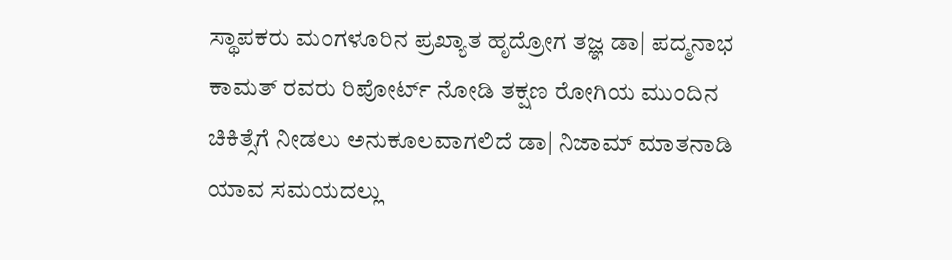ಸ್ಥಾಪಕರು ಮಂಗಳೂರಿನ ಪ್ರಖ್ಯಾತ ಹೃದ್ರೋಗ ತಜ್ಞ ಡಾ| ಪದ್ಮನಾಭ ಕಾಮತ್ ರವರು ರಿಪೋರ್ಟ್ ನೋಡಿ ತಕ್ಷಣ ರೋಗಿಯ ಮುಂದಿನ ಚಿಕಿತ್ಸೆಗೆ ನೀಡಲು ಅನುಕೂಲವಾಗಲಿದೆ ಡಾ| ನಿಜಾಮ್ ಮಾತನಾಡಿ ಯಾವ ಸಮಯದಲ್ಲು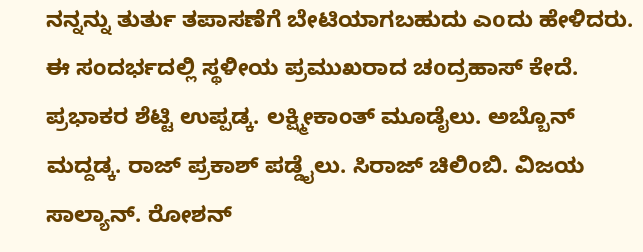ನನ್ನನ್ನು ತುರ್ತು ತಪಾಸಣೆಗೆ ಬೇಟಿಯಾಗಬಹುದು ಎoದು ಹೇಳಿದರು.
ಈ ಸಂದರ್ಭದಲ್ಲಿ ಸ್ಥಳೀಯ ಪ್ರಮುಖರಾದ ಚoದ್ರಹಾಸ್ ಕೇದೆ. ಪ್ರಭಾಕರ ಶೆಟ್ಟಿ ಉಪ್ಪಡ್ಕ. ಲಕ್ಷ್ಮೀಕಾಂತ್ ಮೂಡೈಲು. ಅಬ್ಬೊನ್ ಮದ್ದಡ್ಕ. ರಾಜ್ ಪ್ರಕಾಶ್ ಪಡ್ಡೈಲು. ಸಿರಾಜ್ ಚಿಲಿoಬಿ. ವಿಜಯ ಸಾಲ್ಯಾನ್. ರೋಶನ್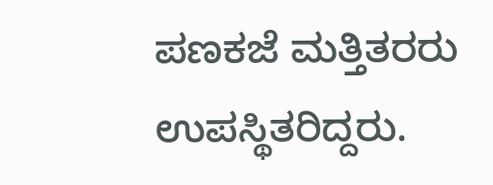ಪಣಕಜೆ ಮತ್ತಿತರರು ಉಪಸ್ಥಿತರಿದ್ದರು.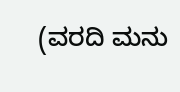(ವರದಿ ಮನು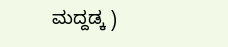ಮದ್ದಡ್ಕ )